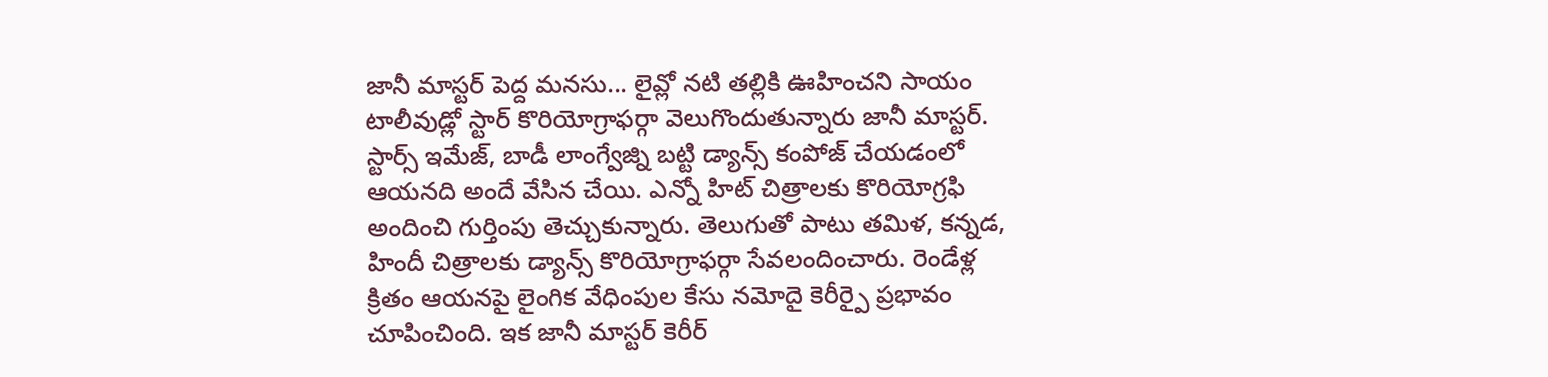జానీ మాస్టర్ పెద్ద మనసు... లైవ్లో నటి తల్లికి ఊహించని సాయం
టాలీవుడ్లో స్టార్ కొరియోగ్రాఫర్గా వెలుగొందుతున్నారు జానీ మాస్టర్. స్టార్స్ ఇమేజ్, బాడీ లాంగ్వేజ్ని బట్టి డ్యాన్స్ కంపోజ్ చేయడంలో ఆయనది అందే వేసిన చేయి. ఎన్నో హిట్ చిత్రాలకు కొరియోగ్రఫి అందించి గుర్తింపు తెచ్చుకున్నారు. తెలుగుతో పాటు తమిళ, కన్నడ, హిందీ చిత్రాలకు డ్యాన్స్ కొరియోగ్రాఫర్గా సేవలందించారు. రెండేళ్ల క్రితం ఆయనపై లైంగిక వేధింపుల కేసు నమోదై కెరీర్పై ప్రభావం చూపించింది. ఇక జానీ మాస్టర్ కెరీర్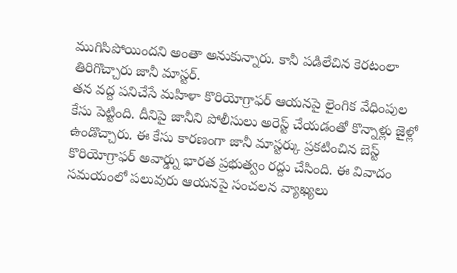ముగిసిపోయిందని అంతా అనుకున్నారు. కానీ పడిలేచిన కెరటంలా తిరిగొచ్చారు జానీ మాస్టర్.
తన వద్ద పనిచేసే మహిళా కొరియోగ్రాఫర్ ఆయనపై లైంగిక వేధింపుల కేసు పెట్టింది. దీనిపై జానీని పోలీసులు అరెస్ట్ చేయడంతో కొన్నాళ్లు జైళ్లో ఉండొచ్చారు. ఈ కేసు కారణంగా జానీ మాస్టర్కు ప్రకటించిన బెస్ట్ కొరియోగ్రాఫర్ అవార్డ్ను భారత ప్రభుత్వం రద్దు చేసింది. ఈ వివాదం సమయంలో పలువురు ఆయనపై సంచలన వ్యాఖ్యలు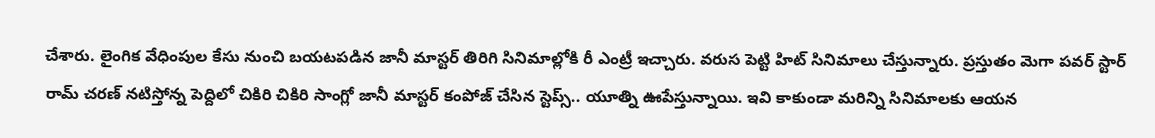చేశారు. లైంగిక వేధింపుల కేసు నుంచి బయటపడిన జానీ మాస్టర్ తిరిగి సినిమాల్లోకి రీ ఎంట్రీ ఇచ్చారు. వరుస పెట్టి హిట్ సినిమాలు చేస్తున్నారు. ప్రస్తుతం మెగా పవర్ స్టార్ రామ్ చరణ్ నటిస్తోన్న పెద్దిలో చికిరి చికిరి సాంగ్లో జానీ మాస్టర్ కంపోజ్ చేసిన స్టెప్స్.. యూత్ని ఊపేస్తున్నాయి. ఇవి కాకుండా మరిన్ని సినిమాలకు ఆయన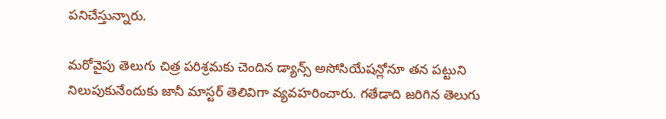పనిచేస్తున్నారు.

మరోవైపు తెలుగు చిత్ర పరిశ్రమకు చెందిన డ్యాన్స్ అసోసియేషన్లోనూ తన పట్టుని నిలుపుకునేందుకు జానీ మాస్టర్ తెలివిగా వ్యవహరించారు. గతేడాది జరిగిన తెలుగు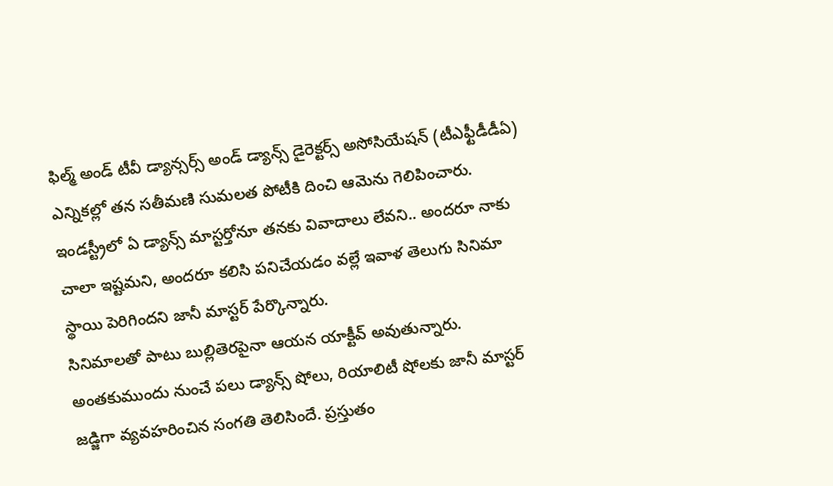ఫిల్మ్ అండ్ టీవీ డ్యాన్సర్స్ అండ్ డ్యాన్స్ డైరెక్టర్స్ అసోసియేషన్ (టీఎఫ్టీడీడీఏ) ఎన్నికల్లో తన సతీమణి సుమలత పోటీకి దించి ఆమెను గెలిపించారు. ఇండస్ట్రీలో ఏ డ్యాన్స్ మాస్టర్తోనూ తనకు వివాదాలు లేవని.. అందరూ నాకు చాలా ఇష్టమని, అందరూ కలిసి పనిచేయడం వల్లే ఇవాళ తెలుగు సినిమా స్థాయి పెరిగిందని జానీ మాస్టర్ పేర్కొన్నారు.
సినిమాలతో పాటు బుల్లితెరపైనా ఆయన యాక్టీవ్ అవుతున్నారు. అంతకుముందు నుంచే పలు డ్యాన్స్ షోలు, రియాలిటీ షోలకు జానీ మాస్టర్ జడ్జిగా వ్యవహరించిన సంగతి తెలిసిందే. ప్రస్తుతం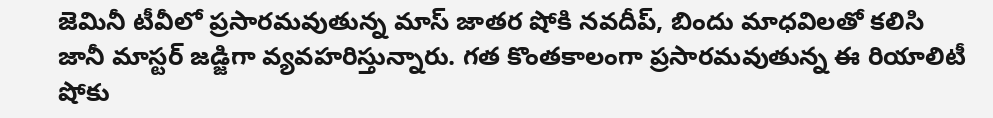జెమినీ టీవీలో ప్రసారమవుతున్న మాస్ జాతర షోకి నవదీప్, బిందు మాధవిలతో కలిసి జానీ మాస్టర్ జడ్జిగా వ్యవహరిస్తున్నారు. గత కొంతకాలంగా ప్రసారమవుతున్న ఈ రియాలిటీ షోకు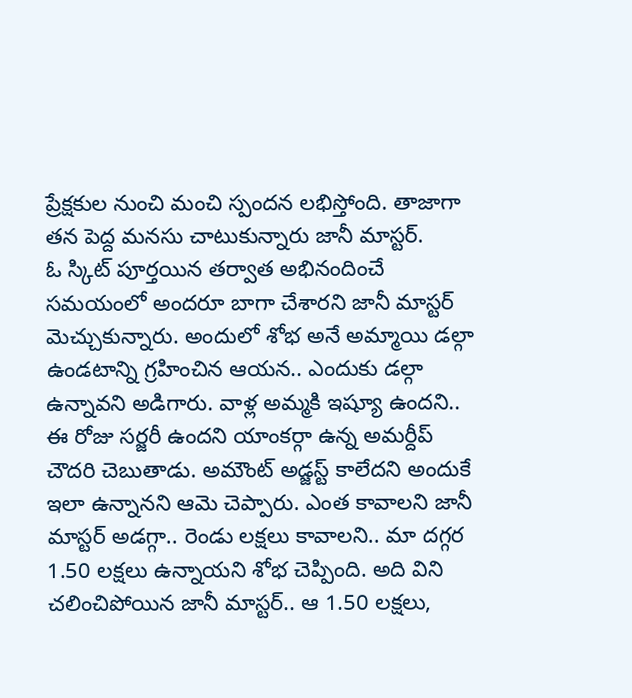ప్రేక్షకుల నుంచి మంచి స్పందన లభిస్తోంది. తాజాగా తన పెద్ద మనసు చాటుకున్నారు జానీ మాస్టర్.
ఓ స్కిట్ పూర్తయిన తర్వాత అభినందించే సమయంలో అందరూ బాగా చేశారని జానీ మాస్టర్ మెచ్చుకున్నారు. అందులో శోభ అనే అమ్మాయి డల్గా ఉండటాన్ని గ్రహించిన ఆయన.. ఎందుకు డల్గా ఉన్నావని అడిగారు. వాళ్ల అమ్మకి ఇష్యూ ఉందని.. ఈ రోజు సర్జరీ ఉందని యాంకర్గా ఉన్న అమర్దీప్ చౌదరి చెబుతాడు. అమౌంట్ అడ్జస్ట్ కాలేదని అందుకే ఇలా ఉన్నానని ఆమె చెప్పారు. ఎంత కావాలని జానీ మాస్టర్ అడగ్గా.. రెండు లక్షలు కావాలని.. మా దగ్గర 1.50 లక్షలు ఉన్నాయని శోభ చెప్పింది. అది విని చలించిపోయిన జానీ మాస్టర్.. ఆ 1.50 లక్షలు,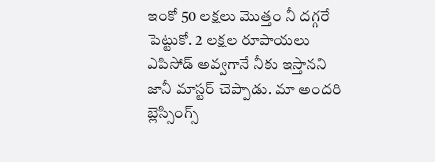ఇంకో 50 లక్షలు మొత్తం నీ దగ్గరే పెట్టుకో. 2 లక్షల రూపాయలు ఎపిసోడ్ అవ్వగానే నీకు ఇస్తానని జానీ మాస్టర్ చెప్పాడు. మా అందరి బ్లెస్సింగ్స్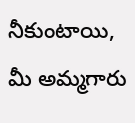నీకుంటాయి, మీ అమ్మగారు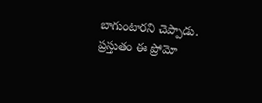బాగుంటారని చెప్పాడు. ప్రస్తుతం ఈ ప్రోమో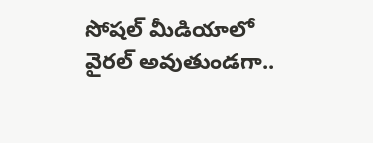సోషల్ మీడియాలో వైరల్ అవుతుండగా..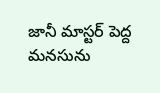జానీ మాస్టర్ పెద్ద మనసును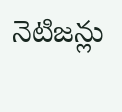నెటిజన్లు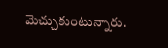మెచ్చుకుంటున్నారు.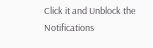Click it and Unblock the Notifications